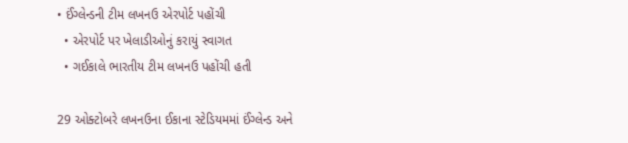• ઈંગ્લેન્ડની ટીમ લખનઉ એરપોર્ટ પહોંચી
  • એરપોર્ટ પર ખેલાડીઓનું કરાયું સ્વાગત
  • ગઈકાલે ભારતીય ટીમ લખનઉ પહોંચી હતી

29 ઓક્ટોબરે લખનઉના ઈકાના સ્ટેડિયમમાં ઈંગ્લેન્ડ અને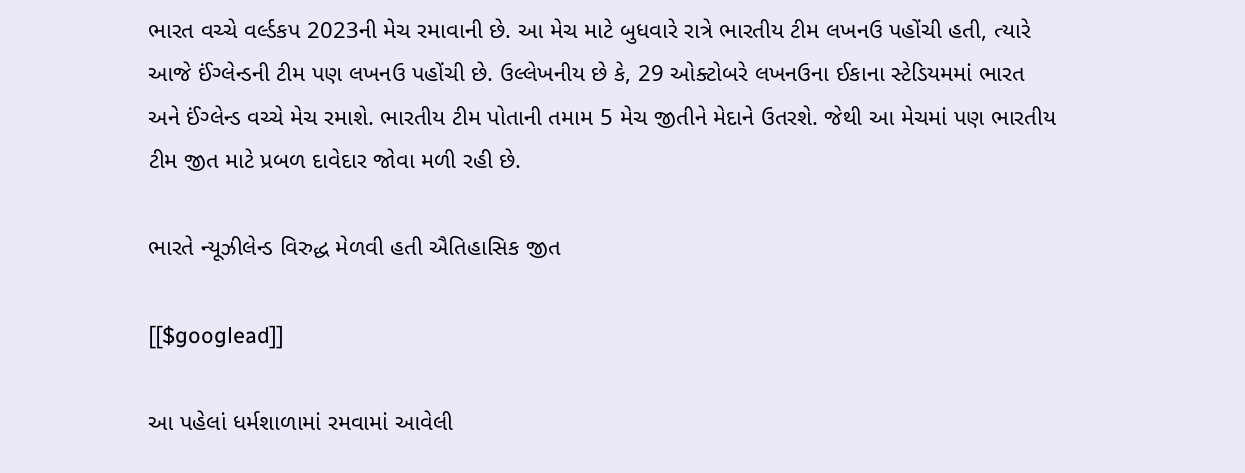ભારત વચ્ચે વર્લ્ડકપ 2023ની મેચ રમાવાની છે. આ મેચ માટે બુધવારે રાત્રે ભારતીય ટીમ લખનઉ પહોંચી હતી, ત્યારે આજે ઈંગ્લેન્ડની ટીમ પણ લખનઉ પહોંચી છે. ઉલ્લેખનીય છે કે, 29 ઓક્ટોબરે લખનઉના ઈકાના સ્ટેડિયમમાં ભારત અને ઈંગ્લેન્ડ વચ્ચે મેચ રમાશે. ભારતીય ટીમ પોતાની તમામ 5 મેચ જીતીને મેદાને ઉતરશે. જેથી આ મેચમાં પણ ભારતીય ટીમ જીત માટે પ્રબળ દાવેદાર જોવા મળી રહી છે.

ભારતે ન્યૂઝીલેન્ડ વિરુદ્ધ મેળવી હતી ઐતિહાસિક જીત

[[$googlead]]

આ પહેલાં ધર્મશાળામાં રમવામાં આવેલી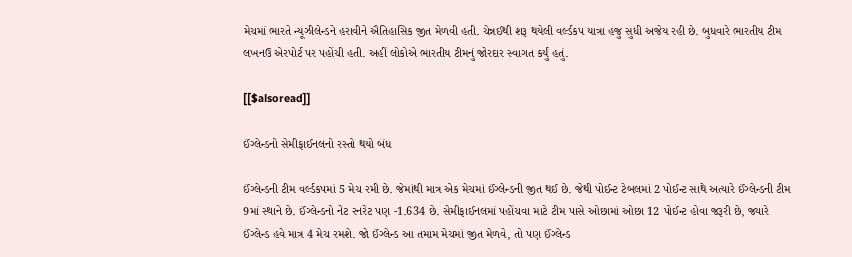મેચમાં ભારતે ન્યૂઝીલેન્ડને હરાવીને ઐતિહાસિક જીત મેળવી હતી. ચેન્નઈથી શરૂ થયેલી વર્લ્ડકપ યાત્રા હજુ સુધી અજેય રહી છે. બુધવારે ભારતીય ટીમ લખનઉ એરપોર્ટ પર પહોંચી હતી. અહીં લોકોએ ભારતીય ટીમનું જોરદાર સ્વાગત કર્યું હતું.

[[$alsoread]]

ઈંગ્લેન્ડનો સેમીફાઈનલનો રસ્તો થયો બંધ

ઈંગ્લેન્ડની ટીમ વર્લ્ડકપમાં 5 મેચ રમી છે. જેમાંથી માત્ર એક મેચમાં ઈંગ્લેન્ડની જીત થઈ છે. જેથી પોઈન્ટ ટેબલમાં 2 પોઈન્ટ સાથે અત્યારે ઈંગ્લેન્ડની ટીમ 9માં સ્થાને છે. ઈંગ્લેન્ડનો નેટ રનરેટ પણ -1.634 છે. સેમીફાઈનલમાં પહોંચવા માટે ટીમ પાસે ઓછામાં ઓછા 12 પોઈન્ટ હોવા જરૂરી છે, જ્યારે ઈંગ્લેન્ડ હવે માત્ર 4 મેચ રમશે. જો ઈંગ્લેન્ડ આ તમામ મેચમાં જીત મેળવે, તો પણ ઈંગ્લેન્ડ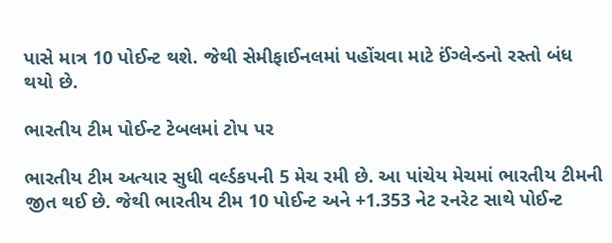પાસે માત્ર 10 પોઈન્ટ થશે. જેથી સેમીફાઈનલમાં પહોંચવા માટે ઈંગ્લેન્ડનો રસ્તો બંધ થયો છે.

ભારતીય ટીમ પોઈન્ટ ટેબલમાં ટોપ પર

ભારતીય ટીમ અત્યાર સુધી વર્લ્ડકપની 5 મેચ રમી છે. આ પાંચેય મેચમાં ભારતીય ટીમની જીત થઈ છે. જેથી ભારતીય ટીમ 10 પોઈન્ટ અને +1.353 નેટ રનરેટ સાથે પોઈન્ટ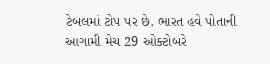ટેબલમાં ટોપ પર છે. ભારત હવે પોતાની આગામી મેચ 29 ઓક્ટોબરે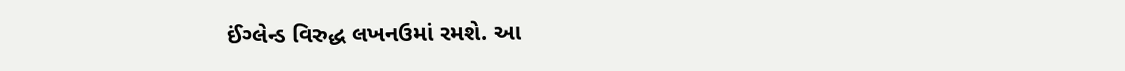ઈંગ્લેન્ડ વિરુદ્ધ લખનઉમાં રમશે. આ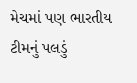મેચમાં પણ ભારતીય ટીમનું પલડું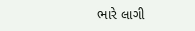ભારે લાગી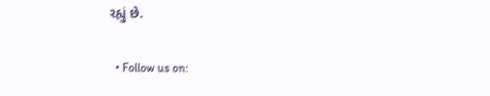રહ્યું છે.

  • Follow us on: